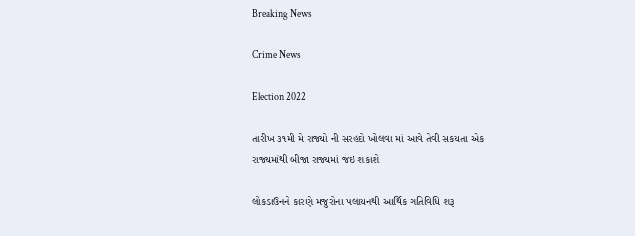Breaking News

Crime News

Election 2022

તારીખ ૩૧મી મે રાજ્યો ની સરહદો ખોલવા માં આવે તેવી સકયતા એક રાજ્યમાંથી બીજા રાજ્યમાં જઇ શકાશે

લોકડાઉનને કારણે મજુરોના પલાયનથી આર્થિક ગતિવિધિ શરૂ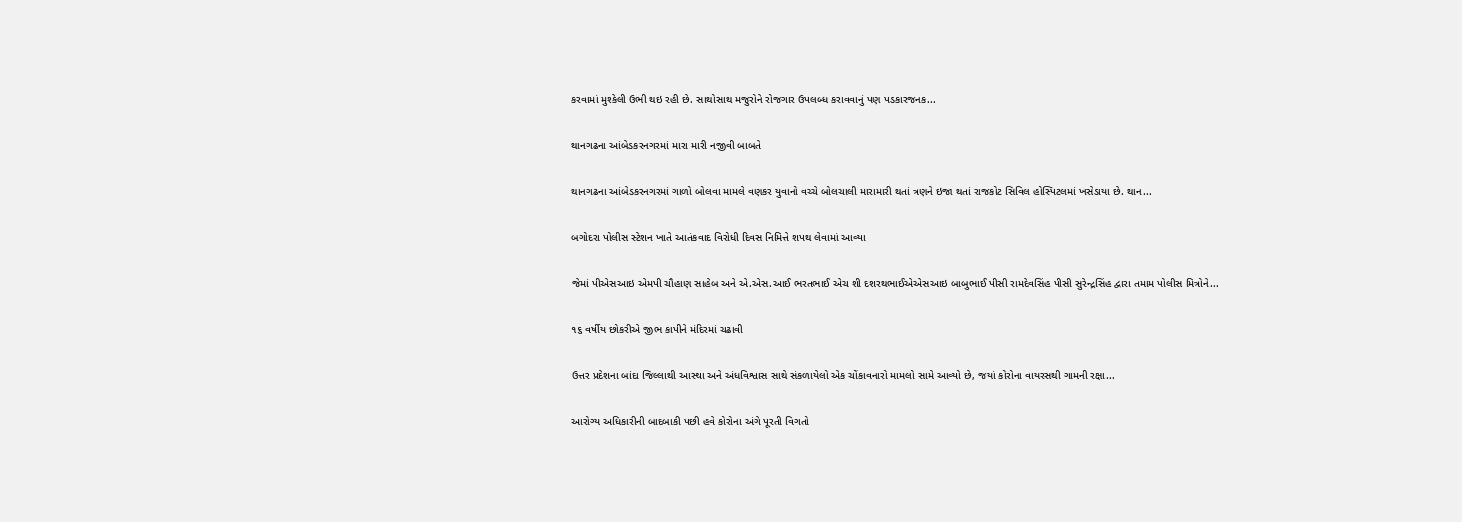કરવામાં મુશ્કેલી ઉભી થઇ રહી છે. સાથોસાથ મજુરોને રોજગાર ઉપલબ્ધ કરાવવાનું પણ પડકારજનક...

થાનગઢના આંબેડકરનગરમાં મારા મારી નજીવી બાબતે

થાનગઢના આંબેડકરનગરમાં ગાળો બોલવા મામલે વણકર યુવાનો વચ્ચે બોલચાલી મારામારી થતાં ત્રણને ઇજા થતાં રાજકોટ સિવિલ હોસ્પિટલમાં ખસેડાયા છે. થાન...

બગોદરા પોલીસ સ્ટેશન ખાતે આતંકવાદ વિરોધી દિવસ નિમિત્તે શપથ લેવામાં આવ્યા

જેમાં પીએસઆઇ એમપી ચૌહાણ સાહેબ અને એ.એસ.આઈ ભરતભાઈ એચ શી દશરથભાઈએએસઆઇ બાબુભાઈ પીસી રામદેવસિંહ પીસી સુરેન્દ્રસિંહ દ્વારા તમામ પોલીસ મિત્રોને...

૧૬ વર્ષીય છોકરીએ જીભ કાપીને મંદિરમાં ચઢાવી

ઉત્તર પ્રદેશના બાંદા જિલ્લાથી આસ્થા અને અંધવિશ્વાસ સાથે સંકળાયેલો એક ચોંકાવનારો મામલો સામે આવ્યો છે, જયાં કોરોના વાયરસથી ગામની રક્ષા...

આરોગ્ય અધિકારીની બાદબાકી પછી હવે કોરોના અંગે પૂરતી વિગતો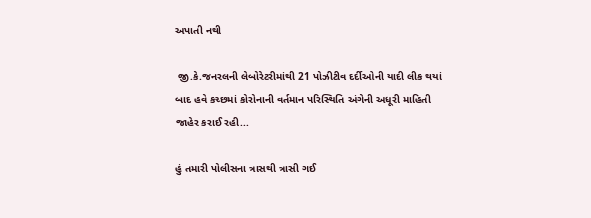અપાતી નથી

 જી.કે.જનરલની લેબોરેટરીમાંથી 21 પોઝીટીવ દર્દીઓની યાદી લીક થયાં બાદ હવે કચ્છમાં કોરોનાની વર્તમાન પરિસ્થિતિ અંગેની અધૂરી માહિતી જાહેર કરાઈ રહી...

હું તમારી પોલીસના ત્રાસથી ત્રાસી ગઈ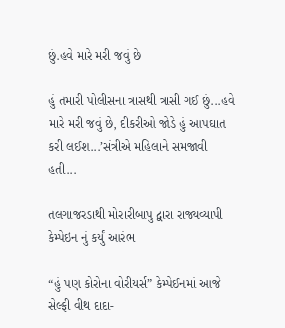છું.હવે મારે મરી જવું છે

હું તમારી પોલીસના ત્રાસથી ત્રાસી ગઈ છું...હવે મારે મરી જવું છે, દીકરીઓ જોડે હું આપઘાત કરી લઈશ...’સંત્રીએ મહિલાને સમજાવી હતી...

તલગાજરડાથી મોરારીબાપુ દ્વારા રાજ્યવ્યાપી કેમ્પેઇન નું કર્યું આરંભ

“હું પણ કોરોના વોરીયર્સ” કેમ્પેઈનમાં આજે સેલ્ફી વીથ દાદા-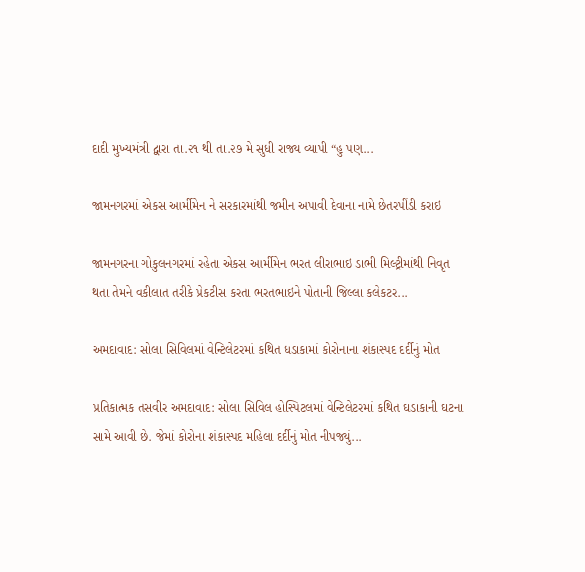દાદી મુખ્યમંત્રી દ્વારા તા.૨૧ થી તા.૨૭ મે સુધી રાજ્ય વ્યાપી “હુ પણ...

જામનગરમાં એકસ આર્મીમેન ને સરકારમાંથી જમીન અપાવી દેવાના નામે છેતરપીંડી કરાઇ

જામનગરના ગોકુલનગરમાં રહેતા એકસ આર્મીમેન ભરત લીરાભાઇ ડાભી મિલ્ટ્રીમાંથી નિવૃત થતા તેમને વકીલાત તરીકે પ્રેકટીસ કરતા ભરતભાઇને પોતાની જિલ્લા કલેકટર...

અમદાવાદ: સોલા સિવિલમાં વેન્ટિલેટરમાં કથિત ધડાકામાં કોરોનાના શંકાસ્પદ દર્દીનું મોત

પ્રતિકાત્મક તસવીર અમદાવાદ: સોલા સિવિલ હોસ્પિટલમાં વેન્ટિલેટરમાં કથિત ઘડાકાની ઘટના સામે આવી છે. જેમાં કોરોના શંકાસ્પદ મહિલા દર્દીનું મોત નીપજ્યું...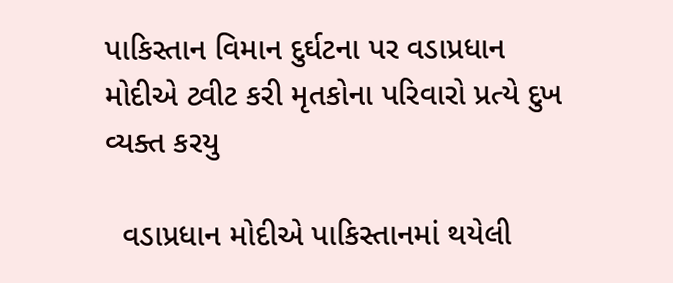પાકિસ્તાન વિમાન દુર્ઘટના પર વડાપ્રધાન મોદીએ ટ્વીટ કરી મૃતકોના પરિવારો પ્રત્યે દુખ વ્યક્ત કરયુ

  વડાપ્રધાન મોદીએ પાકિસ્તાનમાં થયેલી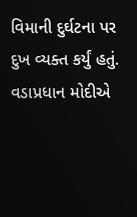વિમાની દુર્ઘટના પર દુખ વ્યક્ત કર્યું હતું. વડાપ્રધાન મોદીએ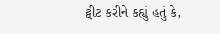ટ્વીટ કરીને કહ્યું હતું કે,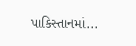પાકિસ્તાનમાં...